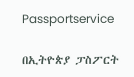Passportservice

በኢትዮጵያ ፓስፖርት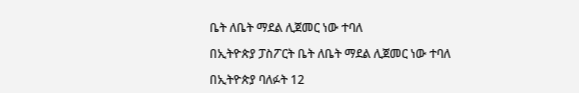ቤት ለቤት ማደል ሊጀመር ነው ተባለ

በኢትዮጵያ ፓስፖርት ቤት ለቤት ማደል ሊጀመር ነው ተባለ

በኢትዮጵያ ባለፉት 12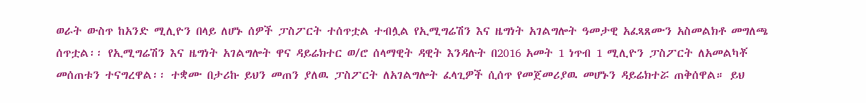ወራት ውስጥ ከአንድ ሚሊዮን በላይ ለሆኑ ሰዎች ፓስፖርት ተሰጥቷል ተብሏል የኢሚግሬሽን እና ዜግነት አገልግሎት ዓመታዊ አፈጻጸሙን አስመልክቶ መግለጫ ሰጥቷል፡፡ የኢሚግሬሽን እና ዜግነት አገልግሎት ዋና ዳይሬክተር ወ/ሮ ሰላማዊት ዳዊት እንዳሉት በ2016 አመት 1 ነጥብ 1 ሚሊዮን ፓስፖርት ለአመልካቾ መሰጠቱን ተናግረዋል፡፡ ተቋሙ በታሪኩ ይህን መጠን ያለዉ ፓስፖርት ለአገልግሎት ፈላጊዎች ሲሰጥ የመጀመሪያዉ መሆኑን ዳይሬክተሯ ጠቅሰዋል። ይህ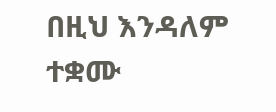በዚህ እንዳለም ተቋሙ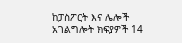ከፓስፖርት እና ሌሎች አገልግሎት ክፍያዎች 14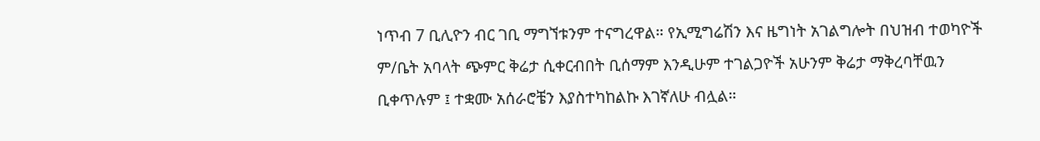ነጥብ 7 ቢሊዮን ብር ገቢ ማግኘቱንም ተናግረዋል። የኢሚግሬሽን እና ዜግነት አገልግሎት በህዝብ ተወካዮች ም/ቤት አባላት ጭምር ቅሬታ ሲቀርብበት ቢሰማም እንዲሁም ተገልጋዮች አሁንም ቅሬታ ማቅረባቸዉን ቢቀጥሉም ፤ ተቋሙ አሰራሮቼን እያስተካከልኩ እገኛለሁ ብሏል።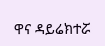ዋና ዳይሬክተሯ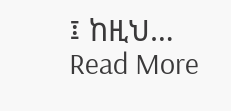፤ ከዚህ…
Read More